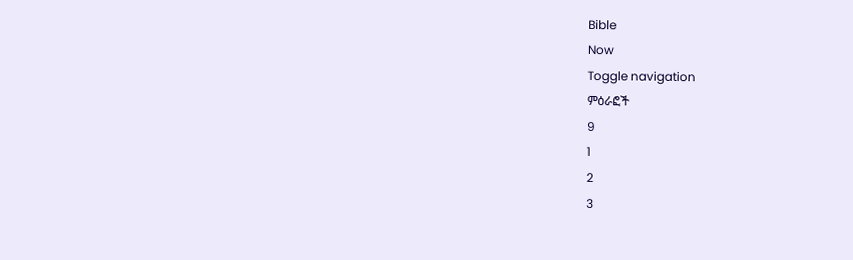Bible
Now
Toggle navigation
ምዕራፎች
9
1
2
3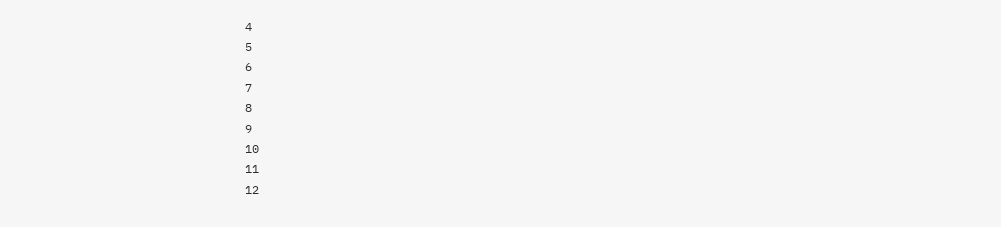4
5
6
7
8
9
10
11
12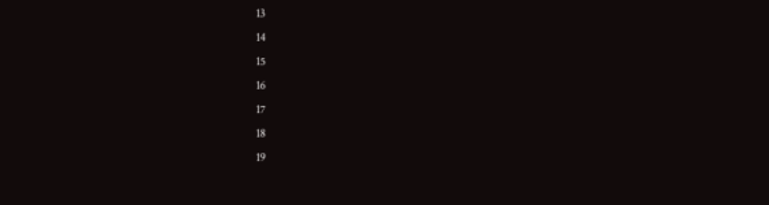13
14
15
16
17
18
19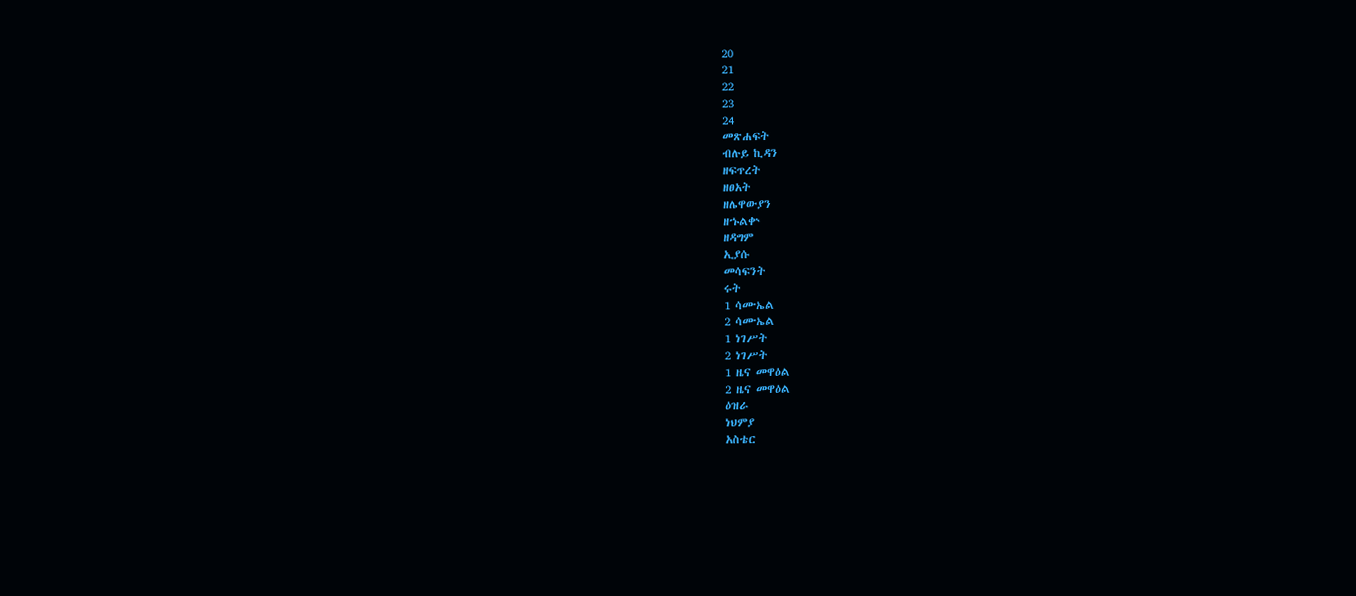20
21
22
23
24
መጽሐፍት
ብሉይ ኪዳን
ዘፍጥረት
ዘፀአት
ዘሌዋውያን
ዘኁልቍ
ዘዳግም
ኢያሱ
መሳፍንት
ሩት
1 ሳሙኤል
2 ሳሙኤል
1 ነገሥት
2 ነገሥት
1 ዜና መዋዕል
2 ዜና መዋዕል
ዕዝራ
ነህምያ
አስቴር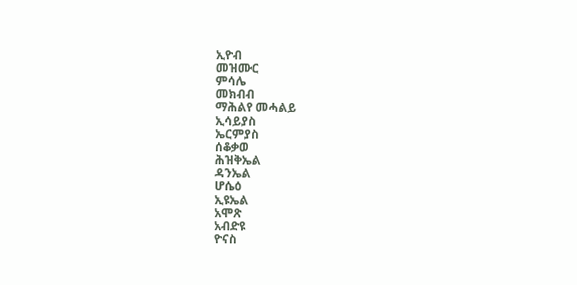ኢዮብ
መዝሙር
ምሳሌ
መክብብ
ማሕልየ መሓልይ
ኢሳይያስ
ኤርምያስ
ሰቆቃወ
ሕዝቅኤል
ዳንኤል
ሆሴዕ
ኢዩኤል
አሞጽ
አብድዩ
ዮናስ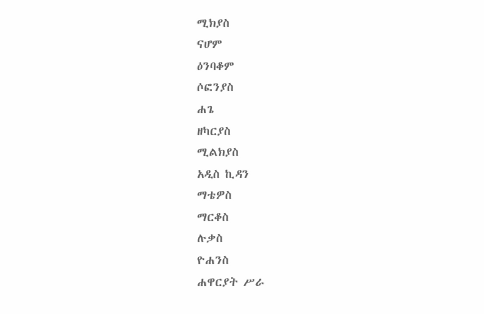ሚክያስ
ናሆም
ዕንባቆም
ሶፎንያስ
ሐጌ
ዘካርያስ
ሚልክያስ
አዲስ ኪዳን
ማቴዎስ
ማርቆስ
ሉቃስ
ዮሐንስ
ሐዋርያት ሥራ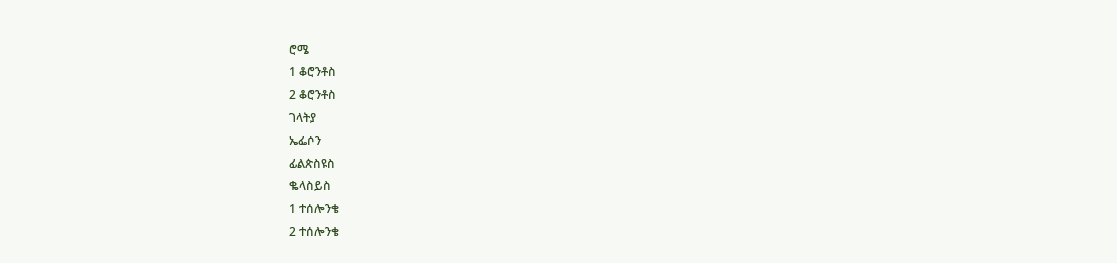ሮሜ
1 ቆሮንቶስ
2 ቆሮንቶስ
ገላትያ
ኤፌሶን
ፊልጵስዩስ
ቈላስይስ
1 ተሰሎንቄ
2 ተሰሎንቄ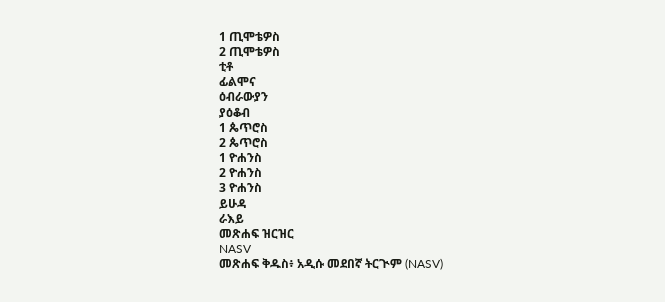1 ጢሞቴዎስ
2 ጢሞቴዎስ
ቲቶ
ፊልሞና
ዕብራውያን
ያዕቆብ
1 ጴጥሮስ
2 ጴጥሮስ
1 ዮሐንስ
2 ዮሐንስ
3 ዮሐንስ
ይሁዳ
ራእይ
መጽሐፍ ዝርዝር
NASV
መጽሐፍ ቅዱስ፥ አዲሱ መደበኛ ትርጒም (NASV)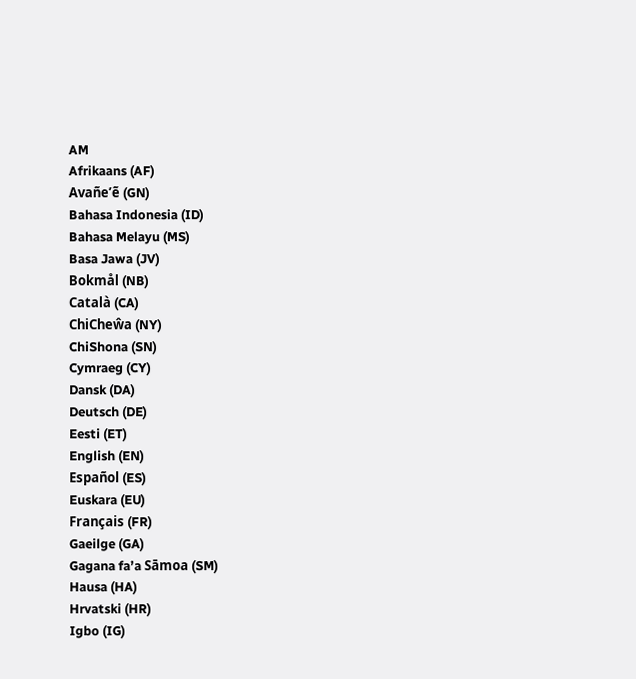AM
Afrikaans (AF)
Avañe’ẽ (GN)
Bahasa Indonesia (ID)
Bahasa Melayu (MS)
Basa Jawa (JV)
Bokmål (NB)
Català (CA)
ChiCheŵa (NY)
ChiShona (SN)
Cymraeg (CY)
Dansk (DA)
Deutsch (DE)
Eesti (ET)
English (EN)
Español (ES)
Euskara (EU)
Français (FR)
Gaeilge (GA)
Gagana fa’a Sāmoa (SM)
Hausa (HA)
Hrvatski (HR)
Igbo (IG)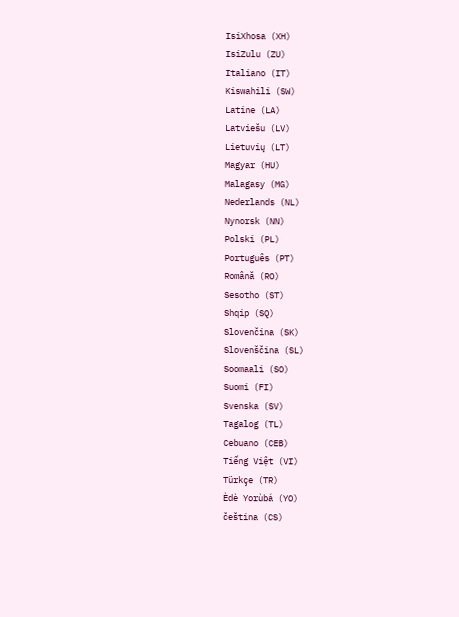IsiXhosa (XH)
IsiZulu (ZU)
Italiano (IT)
Kiswahili (SW)
Latine (LA)
Latviešu (LV)
Lietuvių (LT)
Magyar (HU)
Malagasy (MG)
Nederlands (NL)
Nynorsk (NN)
Polski (PL)
Português (PT)
Română (RO)
Sesotho (ST)
Shqip (SQ)
Slovenčina (SK)
Slovenščina (SL)
Soomaali (SO)
Suomi (FI)
Svenska (SV)
Tagalog (TL)
Cebuano (CEB)
Tiếng Việt (VI)
Türkçe (TR)
Èdè Yorùbá (YO)
čeština (CS)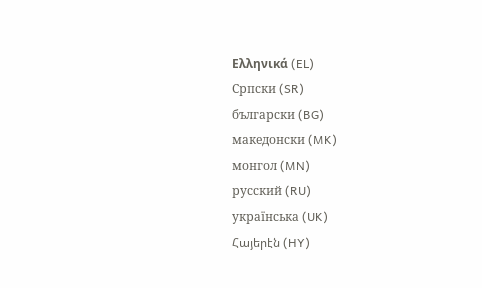Ελληνικά (EL)
Српски (SR)
български (BG)
македонски (MK)
монгол (MN)
русский (RU)
українська (UK)
Հայերէն (HY)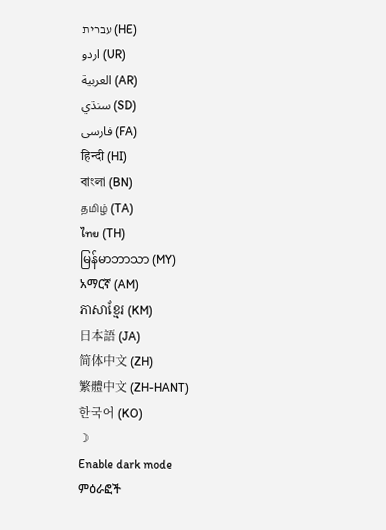עברית (HE)
اردو (UR)
العربية (AR)
سنڌي (SD)
فارسی (FA)
हिन्दी (HI)
বাংলা (BN)
தமிழ் (TA)
ไทย (TH)
မြန်မာဘာသာ (MY)
አማርኛ (AM)
ភាសាខ្មែរ (KM)
日本語 (JA)
简体中文 (ZH)
繁體中文 (ZH-HANT)
한국어 (KO)
☽
Enable dark mode
ምዕራፎች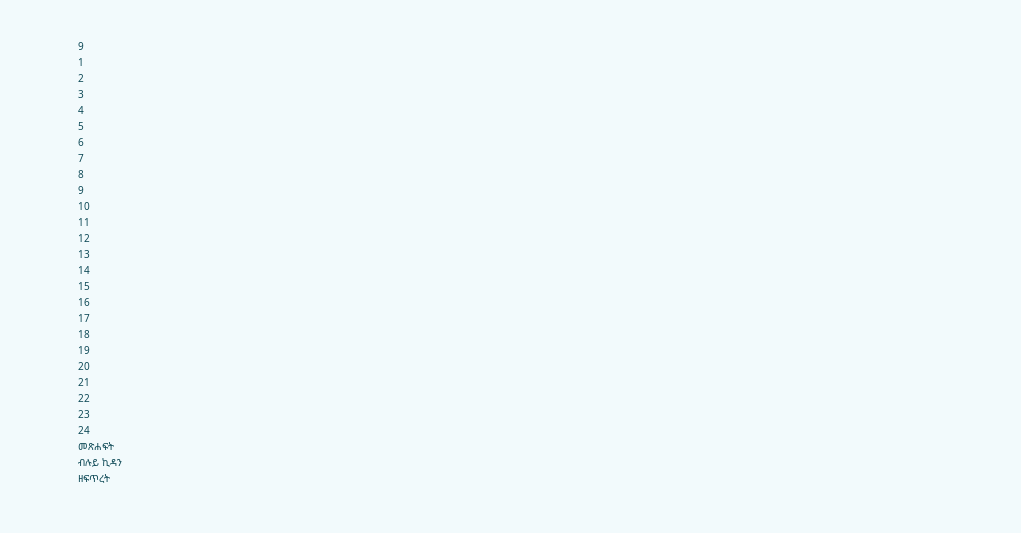9
1
2
3
4
5
6
7
8
9
10
11
12
13
14
15
16
17
18
19
20
21
22
23
24
መጽሐፍት
ብሉይ ኪዳን
ዘፍጥረት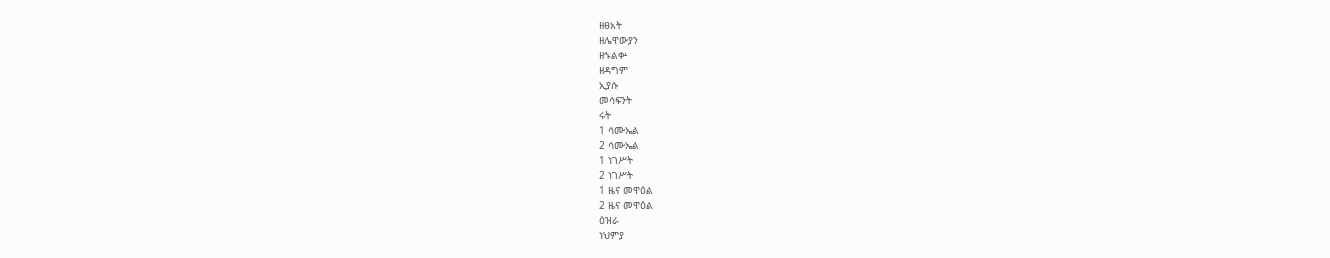ዘፀአት
ዘሌዋውያን
ዘኁልቍ
ዘዳግም
ኢያሱ
መሳፍንት
ሩት
1 ሳሙኤል
2 ሳሙኤል
1 ነገሥት
2 ነገሥት
1 ዜና መዋዕል
2 ዜና መዋዕል
ዕዝራ
ነህምያ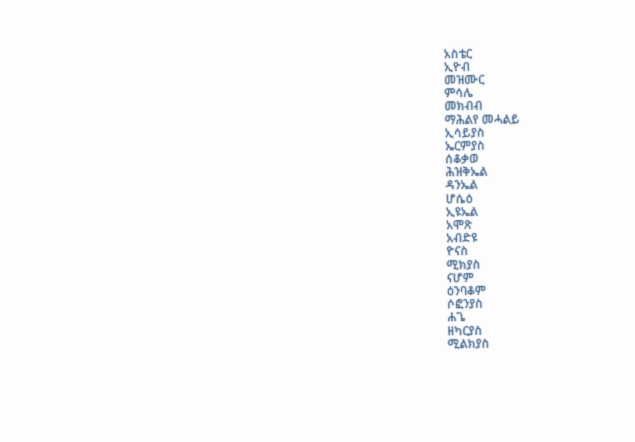አስቴር
ኢዮብ
መዝሙር
ምሳሌ
መክብብ
ማሕልየ መሓልይ
ኢሳይያስ
ኤርምያስ
ሰቆቃወ
ሕዝቅኤል
ዳንኤል
ሆሴዕ
ኢዩኤል
አሞጽ
አብድዩ
ዮናስ
ሚክያስ
ናሆም
ዕንባቆም
ሶፎንያስ
ሐጌ
ዘካርያስ
ሚልክያስ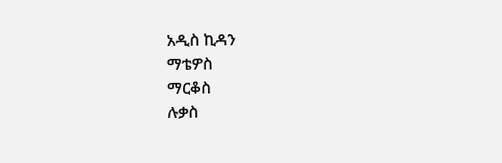አዲስ ኪዳን
ማቴዎስ
ማርቆስ
ሉቃስ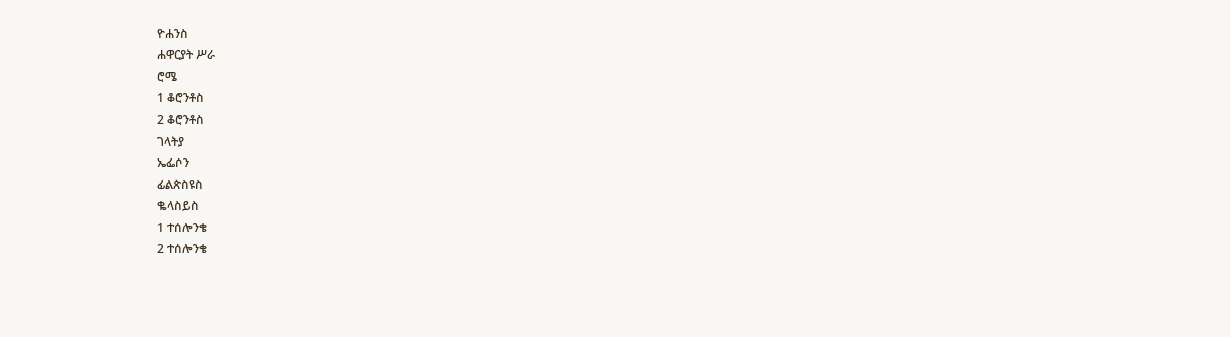ዮሐንስ
ሐዋርያት ሥራ
ሮሜ
1 ቆሮንቶስ
2 ቆሮንቶስ
ገላትያ
ኤፌሶን
ፊልጵስዩስ
ቈላስይስ
1 ተሰሎንቄ
2 ተሰሎንቄ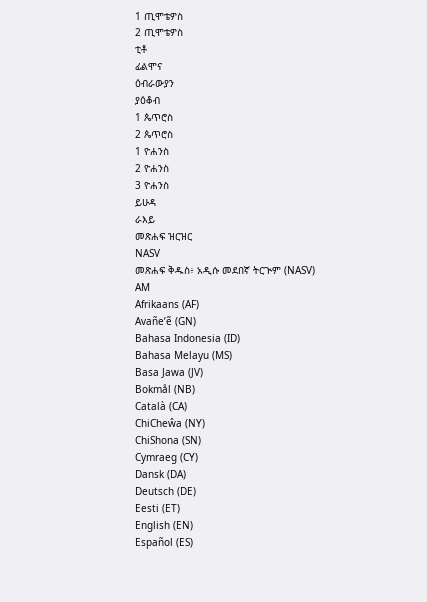1 ጢሞቴዎስ
2 ጢሞቴዎስ
ቲቶ
ፊልሞና
ዕብራውያን
ያዕቆብ
1 ጴጥሮስ
2 ጴጥሮስ
1 ዮሐንስ
2 ዮሐንስ
3 ዮሐንስ
ይሁዳ
ራእይ
መጽሐፍ ዝርዝር
NASV
መጽሐፍ ቅዱስ፥ አዲሱ መደበኛ ትርጒም (NASV)
AM
Afrikaans (AF)
Avañe’ẽ (GN)
Bahasa Indonesia (ID)
Bahasa Melayu (MS)
Basa Jawa (JV)
Bokmål (NB)
Català (CA)
ChiCheŵa (NY)
ChiShona (SN)
Cymraeg (CY)
Dansk (DA)
Deutsch (DE)
Eesti (ET)
English (EN)
Español (ES)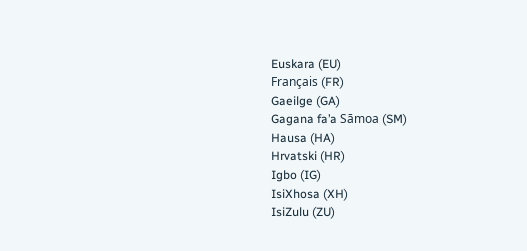Euskara (EU)
Français (FR)
Gaeilge (GA)
Gagana fa’a Sāmoa (SM)
Hausa (HA)
Hrvatski (HR)
Igbo (IG)
IsiXhosa (XH)
IsiZulu (ZU)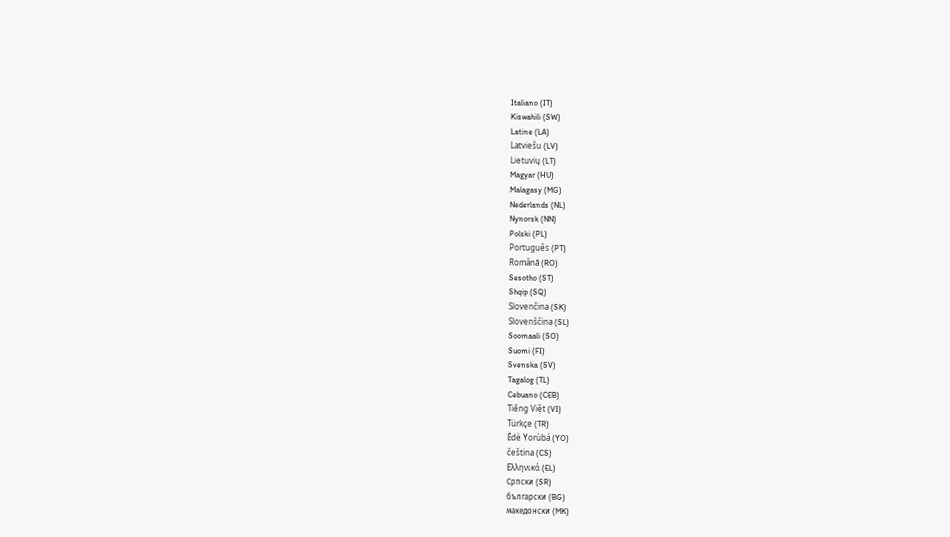Italiano (IT)
Kiswahili (SW)
Latine (LA)
Latviešu (LV)
Lietuvių (LT)
Magyar (HU)
Malagasy (MG)
Nederlands (NL)
Nynorsk (NN)
Polski (PL)
Português (PT)
Română (RO)
Sesotho (ST)
Shqip (SQ)
Slovenčina (SK)
Slovenščina (SL)
Soomaali (SO)
Suomi (FI)
Svenska (SV)
Tagalog (TL)
Cebuano (CEB)
Tiếng Việt (VI)
Türkçe (TR)
Èdè Yorùbá (YO)
čeština (CS)
Ελληνικά (EL)
Српски (SR)
български (BG)
македонски (MK)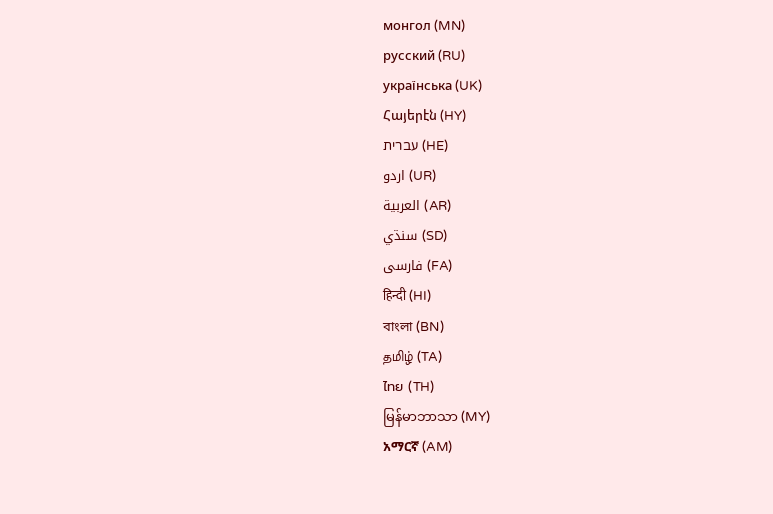монгол (MN)
русский (RU)
українська (UK)
Հայերէն (HY)
עברית (HE)
اردو (UR)
العربية (AR)
سنڌي (SD)
فارسی (FA)
हिन्दी (HI)
বাংলা (BN)
தமிழ் (TA)
ไทย (TH)
မြန်မာဘာသာ (MY)
አማርኛ (AM)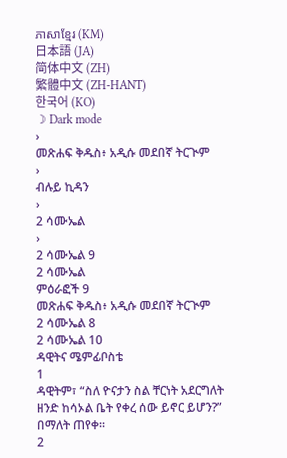ភាសាខ្មែរ (KM)
日本語 (JA)
简体中文 (ZH)
繁體中文 (ZH-HANT)
한국어 (KO)
☽ Dark mode
›
መጽሐፍ ቅዱስ፥ አዲሱ መደበኛ ትርጒም
›
ብሉይ ኪዳን
›
2 ሳሙኤል
›
2 ሳሙኤል 9
2 ሳሙኤል
ምዕራፎች 9
መጽሐፍ ቅዱስ፥ አዲሱ መደበኛ ትርጒም
2 ሳሙኤል 8
2 ሳሙኤል 10
ዳዊትና ሜምፊቦስቴ
1
ዳዊትም፣ “ስለ ዮናታን ስል ቸርነት አደርግለት ዘንድ ከሳኦል ቤት የቀረ ሰው ይኖር ይሆን?” በማለት ጠየቀ።
2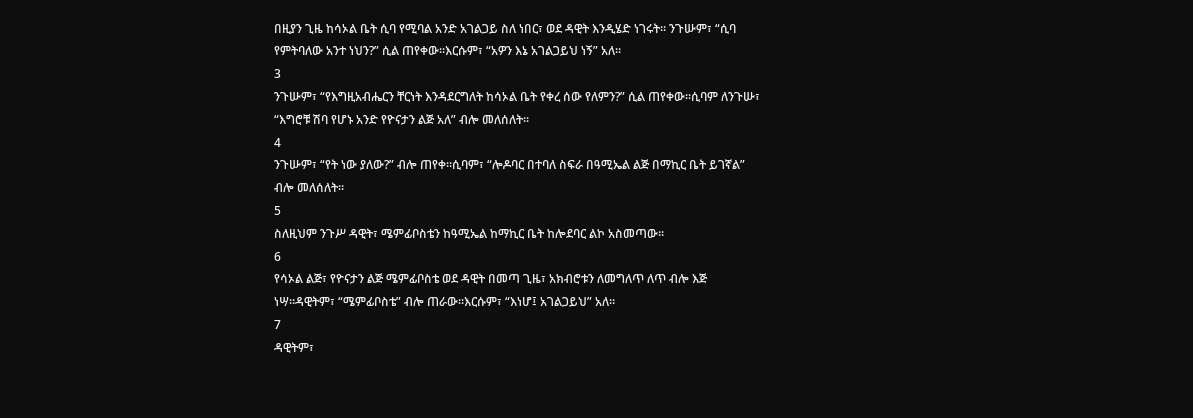በዚያን ጊዜ ከሳኦል ቤት ሲባ የሚባል አንድ አገልጋይ ስለ ነበር፣ ወደ ዳዊት እንዲሄድ ነገሩት። ንጉሡም፣ “ሲባ የምትባለው አንተ ነህን?” ሲል ጠየቀው።እርሱም፣ “አዎን እኔ አገልጋይህ ነኝ” አለ።
3
ንጉሡም፣ “የእግዚአብሔርን ቸርነት እንዳደርግለት ከሳኦል ቤት የቀረ ሰው የለምን?” ሲል ጠየቀው።ሲባም ለንጉሡ፣ “እግሮቹ ሽባ የሆኑ አንድ የዮናታን ልጅ አለ” ብሎ መለሰለት።
4
ንጉሡም፣ “የት ነው ያለው?” ብሎ ጠየቀ።ሲባም፣ “ሎዶባር በተባለ ስፍራ በዓሚኤል ልጅ በማኪር ቤት ይገኛል” ብሎ መለሰለት።
5
ስለዚህም ንጉሥ ዳዊት፣ ሜምፊቦስቴን ከዓሚኤል ከማኪር ቤት ከሎደባር ልኮ አስመጣው።
6
የሳኦል ልጅ፣ የዮናታን ልጅ ሜምፊቦስቴ ወደ ዳዊት በመጣ ጊዜ፣ አክብሮቱን ለመግለጥ ለጥ ብሎ እጅ ነሣ።ዳዊትም፣ “ሜምፊቦስቴ” ብሎ ጠራው።እርሱም፣ “እነሆ፤ አገልጋይህ” አለ።
7
ዳዊትም፣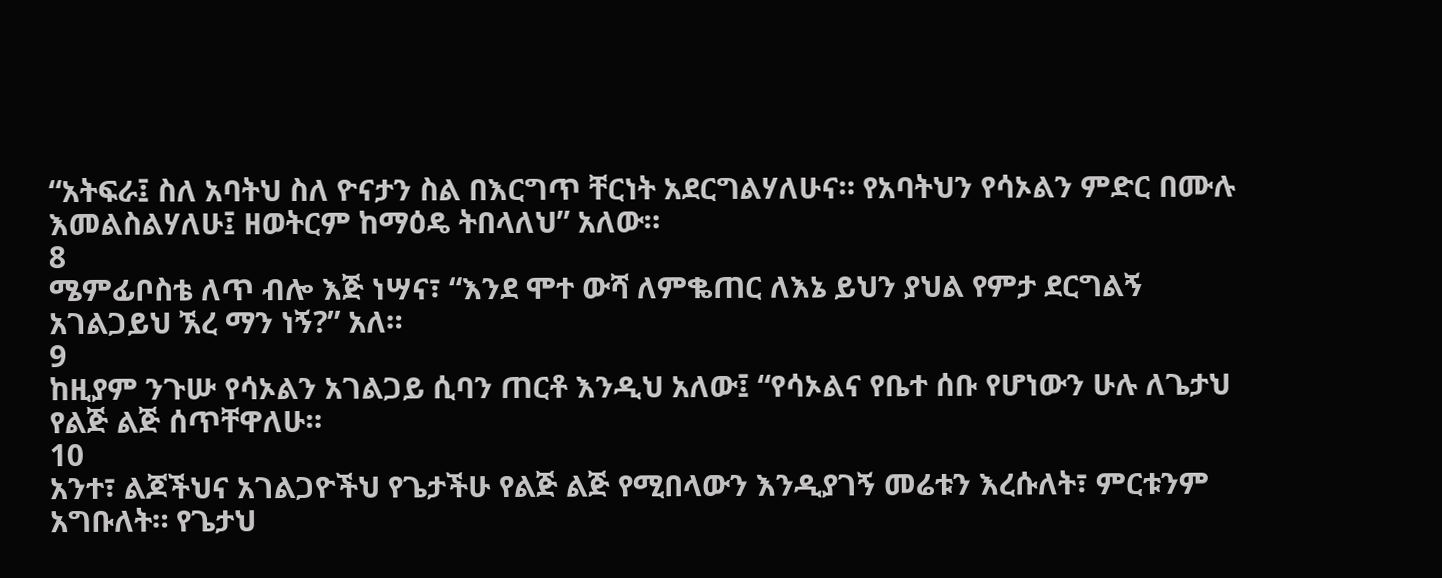“አትፍራ፤ ስለ አባትህ ስለ ዮናታን ስል በእርግጥ ቸርነት አደርግልሃለሁና። የአባትህን የሳኦልን ምድር በሙሉ እመልስልሃለሁ፤ ዘወትርም ከማዕዴ ትበላለህ” አለው።
8
ሜምፊቦስቴ ለጥ ብሎ እጅ ነሣና፣ “እንደ ሞተ ውሻ ለምቈጠር ለእኔ ይህን ያህል የምታ ደርግልኝ አገልጋይህ ኧረ ማን ነኝ?” አለ።
9
ከዚያም ንጉሡ የሳኦልን አገልጋይ ሲባን ጠርቶ እንዲህ አለው፤ “የሳኦልና የቤተ ሰቡ የሆነውን ሁሉ ለጌታህ የልጅ ልጅ ሰጥቸዋለሁ።
10
አንተ፣ ልጆችህና አገልጋዮችህ የጌታችሁ የልጅ ልጅ የሚበላውን እንዲያገኝ መሬቱን እረሱለት፣ ምርቱንም አግቡለት። የጌታህ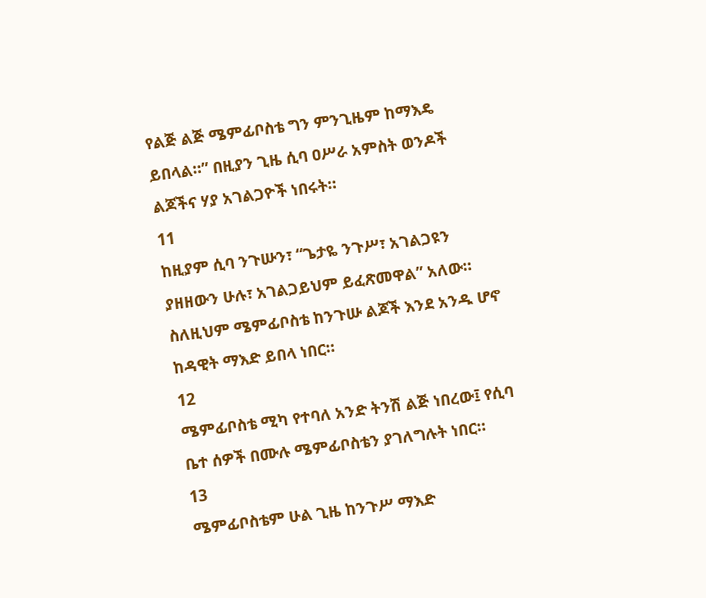የልጅ ልጅ ሜምፊቦስቴ ግን ምንጊዜም ከማእዴ ይበላል።” በዚያን ጊዜ ሲባ ዐሥራ አምስት ወንዶች ልጆችና ሃያ አገልጋዮች ነበሩት።
11
ከዚያም ሲባ ንጉሡን፣ “ጌታዬ ንጉሥ፣ አገልጋዩን ያዘዘውን ሁሉ፣ አገልጋይህም ይፈጽመዋል” አለው። ስለዚህም ሜምፊቦስቴ ከንጉሡ ልጆች እንደ አንዱ ሆኖ ከዳዊት ማእድ ይበላ ነበር።
12
ሜምፊቦስቴ ሚካ የተባለ አንድ ትንሽ ልጅ ነበረው፤ የሲባ ቤተ ሰዎች በሙሉ ሜምፊቦስቴን ያገለግሉት ነበር።
13
ሜምፊቦስቴም ሁል ጊዜ ከንጉሥ ማእድ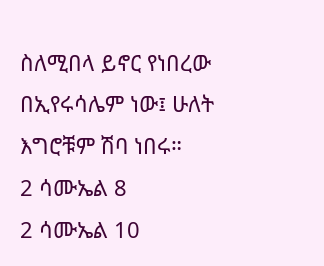ስለሚበላ ይኖር የነበረው በኢየሩሳሌም ነው፤ ሁለት እግሮቹም ሽባ ነበሩ።
2 ሳሙኤል 8
2 ሳሙኤል 10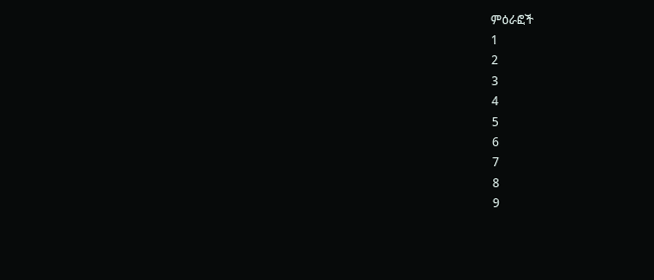ምዕራፎች
1
2
3
4
5
6
7
8
9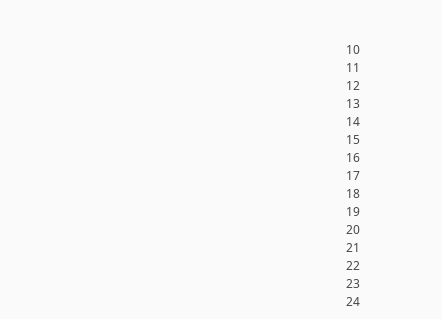10
11
12
13
14
15
16
17
18
19
20
21
22
23
24